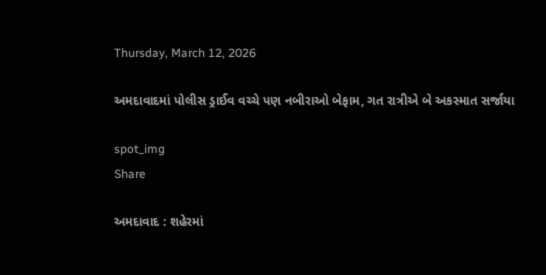Thursday, March 12, 2026

અમદાવાદમાં પોલીસ ડ્રાઈવ વચ્ચે પણ નબીરાઓ બેફામ, ગત રાત્રીએ બે અકસ્માત સર્જાયા

spot_img
Share

અમદાવાદ : શહેરમાં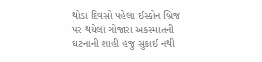થોડા દિવસો પહેલા ઈસ્કોન બ્રિજ પર થયેલા ગોજારા અકસ્માતની ઘટનાની શાહી હજુ સુકાઈ નથી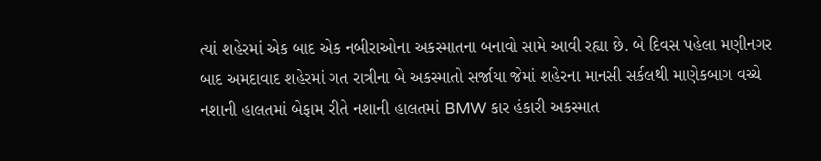ત્યાં શહેરમાં એક બાદ એક નબીરાઓના અકસ્માતના બનાવો સામે આવી રહ્યા છે. બે દિવસ પહેલા મણીનગર બાદ અમદાવાદ શહેરમાં ગત રાત્રીના બે અકસ્માતો સર્જાયા જેમાં શહેરના માનસી સર્કલથી માણેકબાગ વચ્ચે નશાની હાલતમાં બેફામ રીતે નશાની હાલતમાં BMW કાર હંકારી અકસ્માત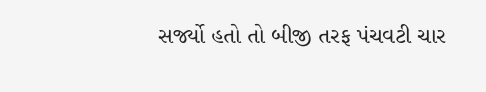સર્જ્યો હતો તો બીજી તરફ પંચવટી ચાર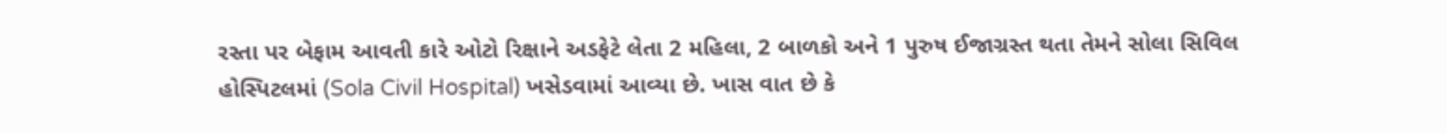રસ્તા પર બેફામ આવતી કારે ઓટો રિક્ષાને અડફેટે લેતા 2 મહિલા, 2 બાળકો અને 1 પુરુષ ઈજાગ્રસ્ત થતા તેમને સોલા સિવિલ હોસ્પિટલમાં (Sola Civil Hospital) ખસેડવામાં આવ્યા છે. ખાસ વાત છે કે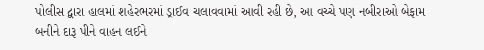પોલીસ દ્વારા હાલમાં શહેરભરમાં ડ્રાઈવ ચલાવવામાં આવી રહી છે, આ વચ્ચે પણ નબીરાઓ બેફામ બનીને દારૂ પીને વાહન લઈને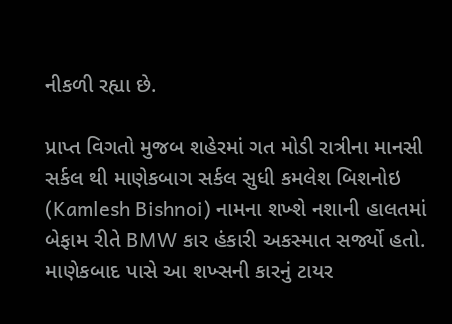નીકળી રહ્યા છે.

પ્રાપ્ત વિગતો મુજબ શહેરમાં ગત મોડી રાત્રીના માનસી સર્કલ થી માણેકબાગ સર્કલ સુધી કમલેશ બિશનોઇ (Kamlesh Bishnoi) નામના શખ્શે નશાની હાલતમાં બેફામ રીતે BMW કાર હંકારી અકસ્માત સર્જ્યો હતો. માણેકબાદ પાસે આ શખ્સની કારનું ટાયર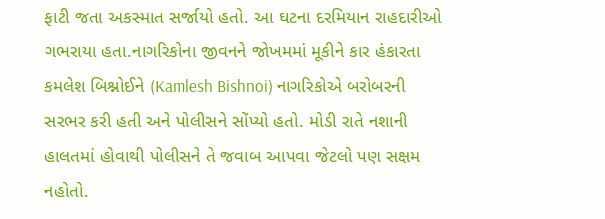ફાટી જતા અકસ્માત સર્જાયો હતો. આ ઘટના દરમિયાન રાહદારીઓ ગભરાયા હતા.નાગરિકોના જીવનને જોખમમાં મૂકીને કાર હંકારતા કમલેશ બિશ્નોઈને (Kamlesh Bishnoi) નાગરિકોએ બરોબરની સરભર કરી હતી અને પોલીસને સોંપ્યો હતો. મોડી રાતે નશાની હાલતમાં હોવાથી પોલીસને તે જવાબ આપવા જેટલો પણ સક્ષમ નહોતો.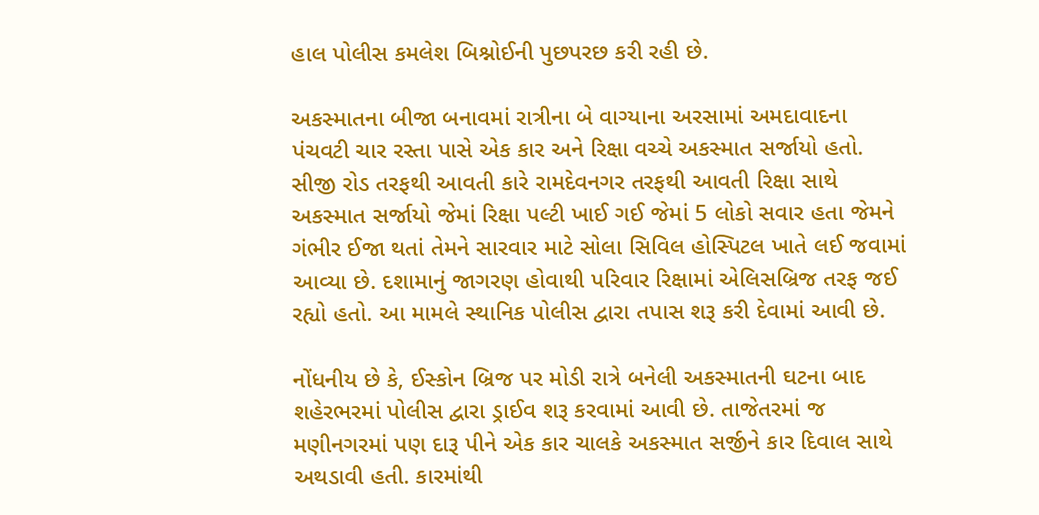હાલ પોલીસ કમલેશ બિશ્નોઈની પુછપરછ કરી રહી છે.

અકસ્માતના બીજા બનાવમાં રાત્રીના બે વાગ્યાના અરસામાં અમદાવાદના પંચવટી ચાર રસ્તા પાસે એક કાર અને રિક્ષા વચ્ચે અકસ્માત સર્જાયો હતો. સીજી રોડ તરફથી આવતી કારે રામદેવનગર તરફથી આવતી રિક્ષા સાથે અકસ્માત સર્જાયો જેમાં રિક્ષા પલ્ટી ખાઈ ગઈ જેમાં 5 લોકો સવાર હતા જેમને ગંભીર ઈજા થતાં તેમને સારવાર માટે સોલા સિવિલ હોસ્પિટલ ખાતે લઈ જવામાં આવ્યા છે. દશામાનું જાગરણ હોવાથી પરિવાર રિક્ષામાં એલિસબ્રિજ તરફ જઈ રહ્યો હતો. આ મામલે સ્થાનિક પોલીસ દ્વારા તપાસ શરૂ કરી દેવામાં આવી છે.

નોંધનીય છે કે, ઈસ્કોન બ્રિજ પર મોડી રાત્રે બનેલી અકસ્માતની ઘટના બાદ શહેરભરમાં પોલીસ દ્વારા ડ્રાઈવ શરૂ કરવામાં આવી છે. તાજેતરમાં જ મણીનગરમાં પણ દારૂ પીને એક કાર ચાલકે અકસ્માત સર્જીને કાર દિવાલ સાથે અથડાવી હતી. કારમાંથી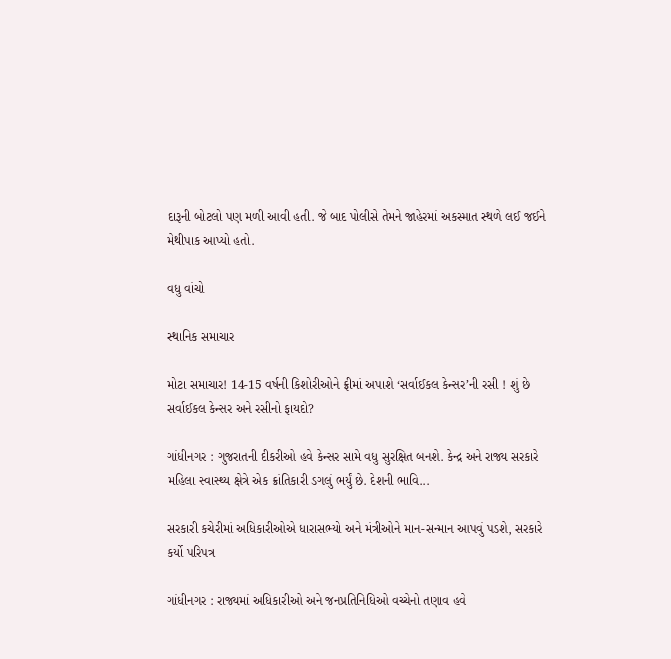દારૂની બોટલો પણ મળી આવી હતી. જે બાદ પોલીસે તેમને જાહેરમાં અકસ્માત સ્થળે લઈ જઈને મેથીપાક આપ્યો હતો.

વધુ વાંચો

સ્થાનિક સમાચાર

મોટા સમાચાર! 14-15 વર્ષની કિશોરીઓને ફ્રીમાં અપાશે ‘સર્વાઈકલ કેન્સર’ની રસી ! શું છે સર્વાઈકલ કેન્સર અને રસીનો ફાયદો?

ગાંધીનગર : ગુજરાતની દીકરીઓ હવે કેન્સર સામે વધુ સુરક્ષિત બનશે. કેન્દ્ર અને રાજ્ય સરકારે મહિલા સ્વાસ્થ્ય ક્ષેત્રે એક ક્રાંતિકારી ડગલું ભર્યું છે. દેશની ભાવિ...

સરકારી કચેરીમાં અધિકારીઓએ ધારાસભ્યો અને મંત્રીઓને માન-સન્માન આપવું પડશે, સરકારે કર્યો પરિપત્ર

ગાંધીનગર : રાજ્યમાં અધિકારીઓ અને જનપ્રતિનિધિઓ વચ્ચેનો તણાવ હવે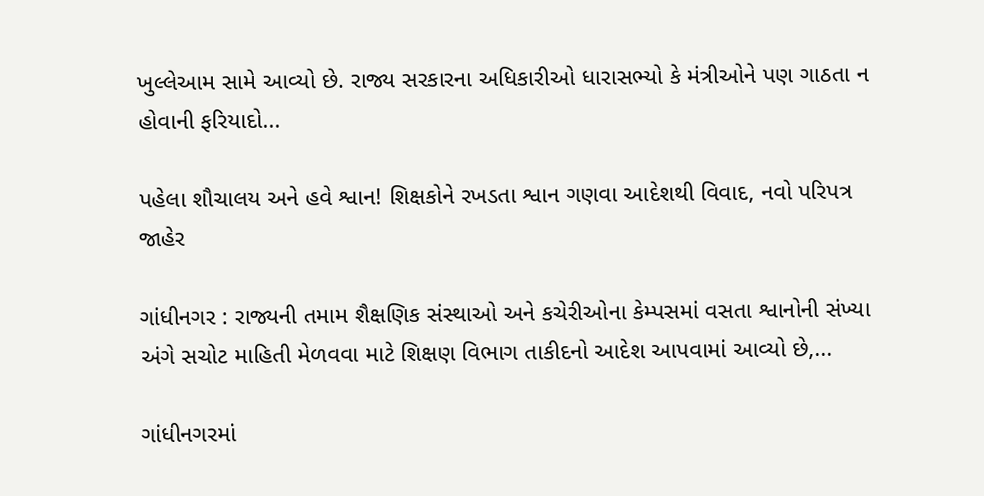ખુલ્લેઆમ સામે આવ્યો છે. રાજ્ય સરકારના અધિકારીઓ ધારાસભ્યો કે મંત્રીઓને પણ ગાઠતા ન હોવાની ફરિયાદો...

પહેલા શૌચાલય અને હવે શ્વાન! શિક્ષકોને રખડતા શ્વાન ગણવા આદેશથી વિવાદ, નવો પરિપત્ર જાહેર

ગાંધીનગર : રાજ્યની તમામ શૈક્ષણિક સંસ્થાઓ અને કચેરીઓના કેમ્પસમાં વસતા શ્વાનોની સંખ્યા અંગે સચોટ માહિતી મેળવવા માટે શિક્ષણ વિભાગ તાકીદનો આદેશ આપવામાં આવ્યો છે,...

ગાંધીનગરમાં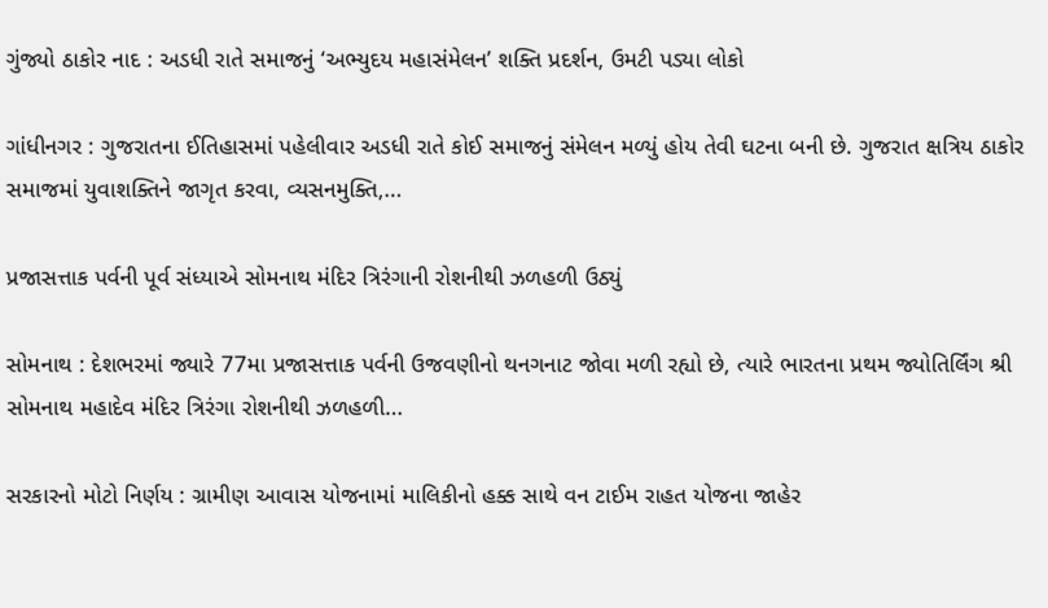ગુંજ્યો ઠાકોર નાદ : અડધી રાતે સમાજનું ‘અભ્યુદય મહાસંમેલન’ શક્તિ પ્રદર્શન, ઉમટી પડ્યા લોકો

ગાંધીનગર : ગુજરાતના ઈતિહાસમાં પહેલીવાર અડધી રાતે કોઈ સમાજનું સંમેલન મળ્યું હોય તેવી ઘટના બની છે. ગુજરાત ક્ષત્રિય ઠાકોર સમાજમાં યુવાશક્તિને જાગૃત કરવા, વ્યસનમુક્તિ,...

પ્રજાસત્તાક પર્વની પૂર્વ સંધ્યાએ સોમનાથ મંદિર ત્રિરંગાની રોશનીથી ઝળહળી ઉઠ્યું

સોમનાથ : દેશભરમાં જ્યારે 77મા પ્રજાસત્તાક પર્વની ઉજવણીનો થનગનાટ જોવા મળી રહ્યો છે, ત્યારે ભારતના પ્રથમ જ્યોતિર્લિંગ શ્રી સોમનાથ મહાદેવ મંદિર ત્રિરંગા રોશનીથી ઝળહળી...

સરકારનો મોટો નિર્ણય : ગ્રામીણ આવાસ યોજનામાં માલિકીનો હક્ક સાથે વન ટાઈમ રાહત યોજના જાહેર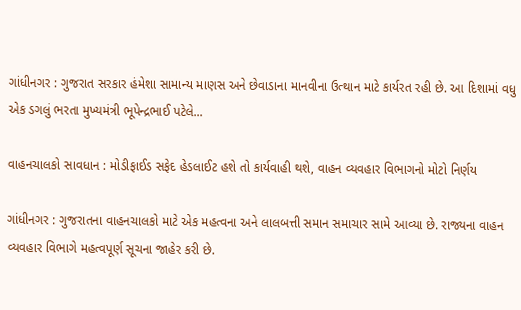ગાંધીનગર : ગુજરાત સરકાર હંમેશા સામાન્ય માણસ અને છેવાડાના માનવીના ઉત્થાન માટે કાર્યરત રહી છે. આ દિશામાં વધુ એક ડગલું ભરતા મુખ્યમંત્રી ભૂપેન્દ્રભાઈ પટેલે...

વાહનચાલકો સાવધાન : મોડીફાઈડ સફેદ હેડલાઈટ હશે તો કાર્યવાહી થશે, વાહન વ્યવહાર વિભાગનો મોટો નિર્ણય

ગાંધીનગર : ગુજરાતના વાહનચાલકો માટે એક મહત્વના અને લાલબત્તી સમાન સમાચાર સામે આવ્યા છે. રાજ્યના વાહન વ્યવહાર વિભાગે મહત્વપૂર્ણ સૂચના જાહેર કરી છે.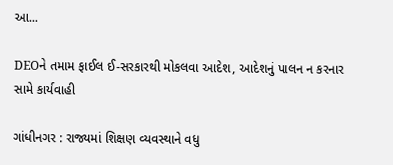આ...

DEOને તમામ ફાઈલ ઈ-સરકારથી મોકલવા આદેશ, આદેશનું પાલન ન કરનાર સામે કાર્યવાહી

ગાંધીનગર : રાજ્યમાં શિક્ષણ વ્યવસ્થાને વધુ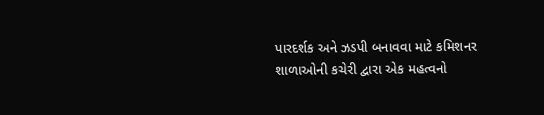પારદર્શક અને ઝડપી બનાવવા માટે કમિશનર શાળાઓની કચેરી દ્વારા એક મહત્વનો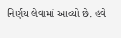નિર્ણય લેવામાં આવ્યો છે. હવે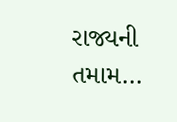રાજ્યની તમામ...